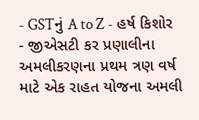- GSTનું A to Z - હર્ષ કિશોર
- જીએસટી કર પ્રણાલીના અમલીકરણના પ્રથમ ત્રણ વર્ષ માટે એક રાહત યોજના અમલી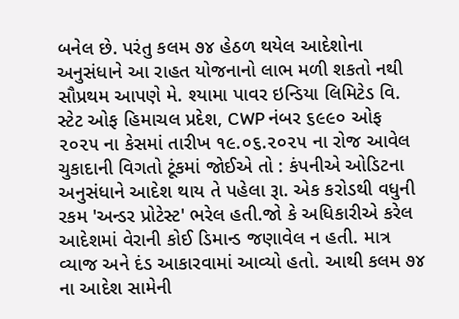બનેલ છે. પરંતુ કલમ ૭૪ હેઠળ થયેલ આદેશોના અનુસંધાને આ રાહત યોજનાનો લાભ મળી શકતો નથી
સૌપ્રથમ આપણે મે. શ્યામા પાવર ઇન્ડિયા લિમિટેડ વિ. સ્ટેટ ઓફ હિમાચલ પ્રદેશ, CWP નંબર ૬૯૯૦ ઓફ ૨૦૨૫ ના કેસમાં તારીખ ૧૯.૦૬.૨૦૨૫ ના રોજ આવેલ ચુકાદાની વિગતો ટૂંકમાં જોઈએ તો : કંપનીએ ઓડિટના અનુસંધાને આદેશ થાય તે પહેલા રૂા. એક કરોડથી વધુની રકમ 'અન્ડર પ્રોટેસ્ટ' ભરેલ હતી.જો કે અધિકારીએ કરેલ આદેશમાં વેરાની કોઈ ડિમાન્ડ જણાવેલ ન હતી. માત્ર વ્યાજ અને દંડ આકારવામાં આવ્યો હતો. આથી કલમ ૭૪ ના આદેશ સામેની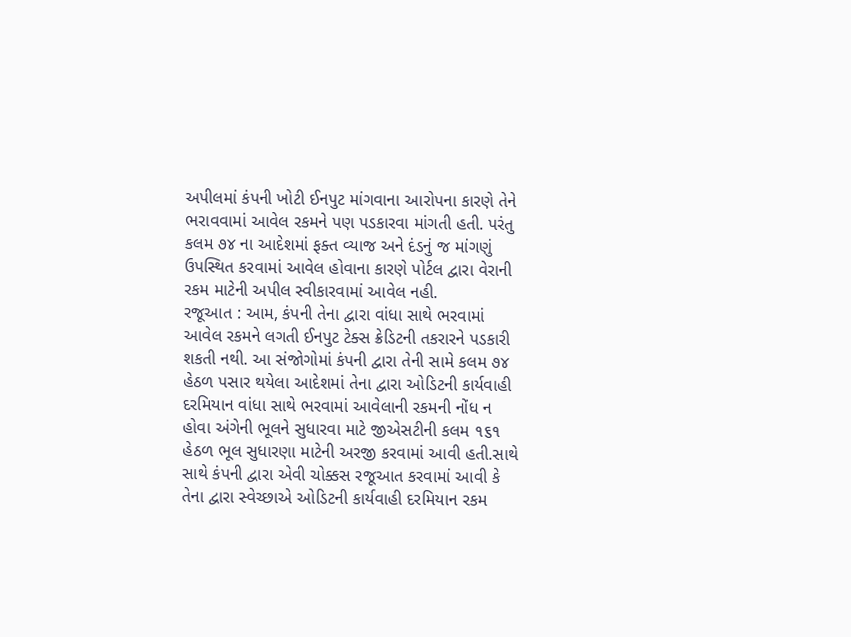અપીલમાં કંપની ખોટી ઈનપુટ માંગવાના આરોપના કારણે તેને ભરાવવામાં આવેલ રકમને પણ પડકારવા માંગતી હતી. પરંતુ કલમ ૭૪ ના આદેશમાં ફક્ત વ્યાજ અને દંડનું જ માંગણું ઉપસ્થિત કરવામાં આવેલ હોવાના કારણે પોર્ટલ દ્વારા વેરાની રકમ માટેની અપીલ સ્વીકારવામાં આવેલ નહી.
રજૂઆત : આમ, કંપની તેના દ્વારા વાંધા સાથે ભરવામાં આવેલ રકમને લગતી ઈનપુટ ટેક્સ ક્રેડિટની તકરારને પડકારી શકતી નથી. આ સંજોગોમાં કંપની દ્વારા તેની સામે કલમ ૭૪ હેઠળ પસાર થયેલા આદેશમાં તેના દ્વારા ઓડિટની કાર્યવાહી દરમિયાન વાંધા સાથે ભરવામાં આવેલાની રકમની નોંધ ન હોવા અંગેની ભૂલને સુધારવા માટે જીએસટીની કલમ ૧૬૧ હેઠળ ભૂલ સુધારણા માટેની અરજી કરવામાં આવી હતી.સાથે સાથે કંપની દ્વારા એવી ચોક્કસ રજૂઆત કરવામાં આવી કે તેના દ્વારા સ્વેચ્છાએ ઓડિટની કાર્યવાહી દરમિયાન રકમ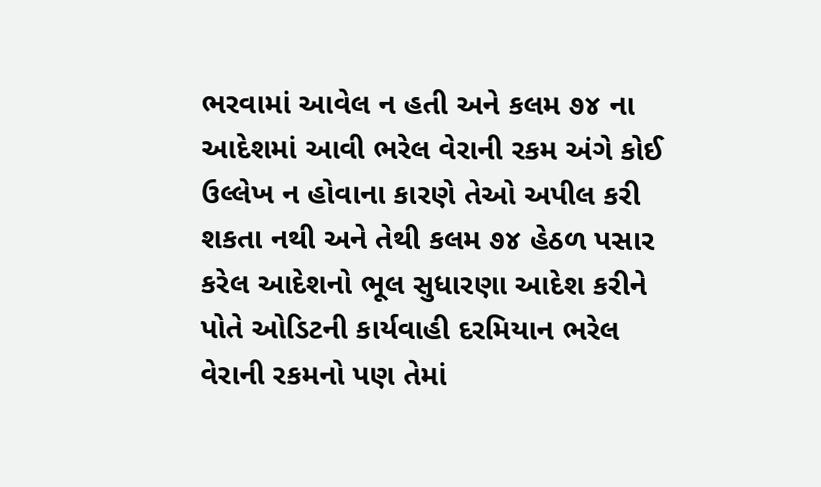ભરવામાં આવેલ ન હતી અને કલમ ૭૪ ના આદેશમાં આવી ભરેલ વેરાની રકમ અંગે કોઈ ઉલ્લેખ ન હોવાના કારણે તેઓ અપીલ કરી શકતા નથી અને તેથી કલમ ૭૪ હેઠળ પસાર કરેલ આદેશનો ભૂલ સુધારણા આદેશ કરીને પોતે ઓડિટની કાર્યવાહી દરમિયાન ભરેલ વેરાની રકમનો પણ તેમાં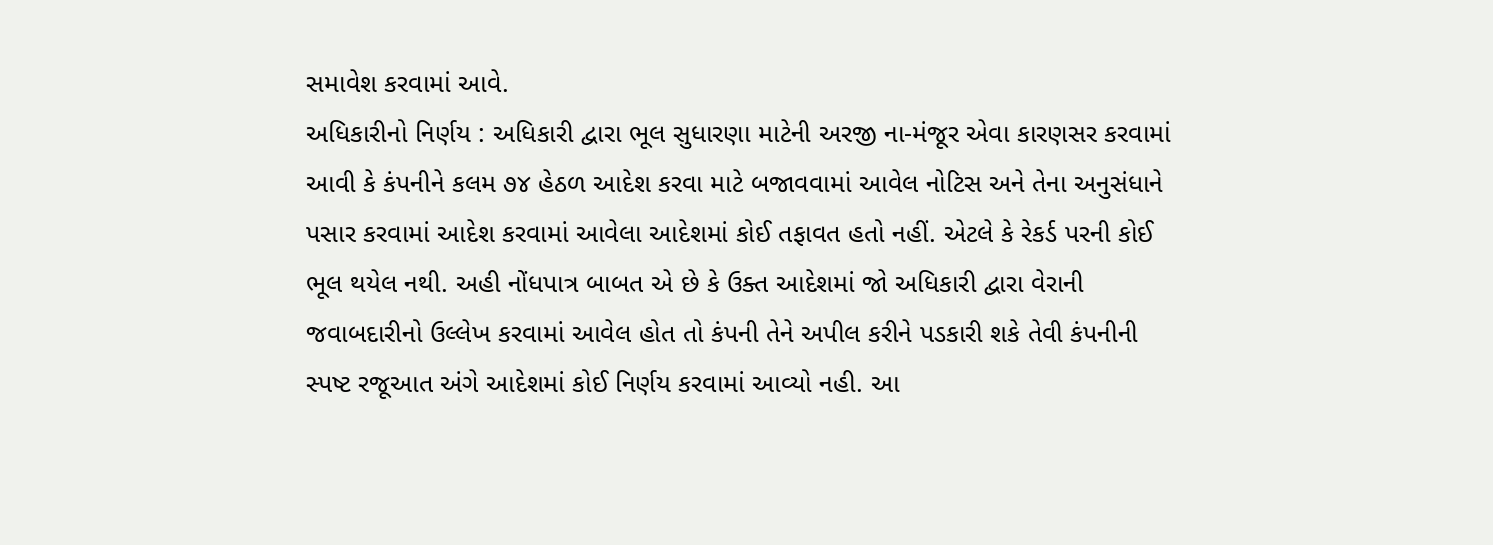સમાવેશ કરવામાં આવે.
અધિકારીનો નિર્ણય : અધિકારી દ્વારા ભૂલ સુધારણા માટેની અરજી ના-મંજૂર એવા કારણસર કરવામાં આવી કે કંપનીને કલમ ૭૪ હેઠળ આદેશ કરવા માટે બજાવવામાં આવેલ નોટિસ અને તેના અનુસંધાને પસાર કરવામાં આદેશ કરવામાં આવેલા આદેશમાં કોઈ તફાવત હતો નહીં. એટલે કે રેકર્ડ પરની કોઈ ભૂલ થયેલ નથી. અહી નોંધપાત્ર બાબત એ છે કે ઉક્ત આદેશમાં જો અધિકારી દ્વારા વેરાની જવાબદારીનો ઉલ્લેખ કરવામાં આવેલ હોત તો કંપની તેને અપીલ કરીને પડકારી શકે તેવી કંપનીની સ્પષ્ટ રજૂઆત અંગે આદેશમાં કોઈ નિર્ણય કરવામાં આવ્યો નહી. આ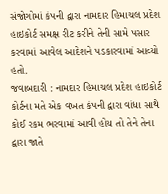સંજોગોમાં કંપની દ્વારા નામદાર હિમાચલ પ્રદેશ હાઇકોર્ટ સમક્ષ રીટ કરીને તેની સામે પસાર કરવામાં આવેલ આદેશને પડકારવામાં આવ્યો હતો.
જવાબદારી : નામદાર હિમાચલ પ્રદેશ હાઇકોર્ટ કોર્ટના મતે એક વખત કંપની દ્વારા વાંધા સાથે કોઈ રકમ ભરવામાં આવી હોય તો તેને તેના દ્વારા જાતે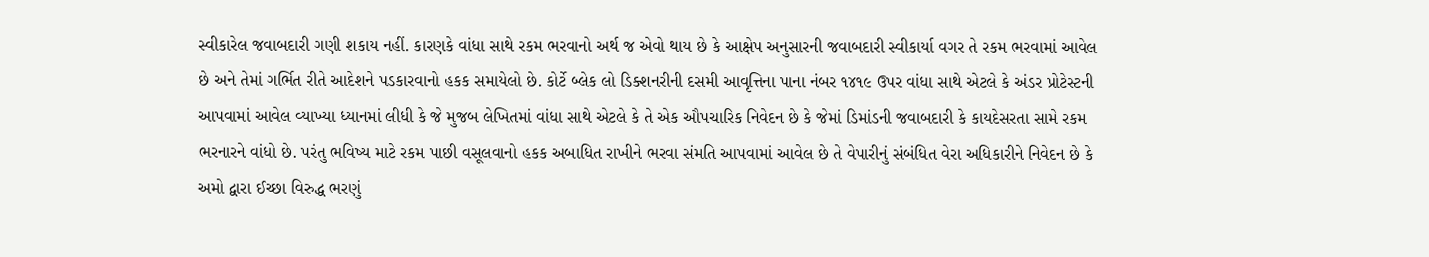સ્વીકારેલ જવાબદારી ગણી શકાય નહીં. કારણકે વાંધા સાથે રકમ ભરવાનો અર્થ જ એવો થાય છે કે આક્ષેપ અનુસારની જવાબદારી સ્વીકાર્યા વગર તે રકમ ભરવામાં આવેલ છે અને તેમાં ગર્ભિત રીતે આદેશને પડકારવાનો હકક સમાયેલો છે. કોર્ટે બ્લેક લો ડિક્શનરીની દસમી આવૃત્તિના પાના નંબર ૧૪૧૯ ઉપર વાંધા સાથે એટલે કે અંડર પ્રોટેસ્ટની આપવામાં આવેલ વ્યાખ્યા ધ્યાનમાં લીધી કે જે મુજબ લેખિતમાં વાંધા સાથે એટલે કે તે એક ઔપચારિક નિવેદન છે કે જેમાં ડિમાંડની જવાબદારી કે કાયદેસરતા સામે રકમ ભરનારને વાંધો છે. પરંતુ ભવિષ્ય માટે રકમ પાછી વસૂલવાનો હકક અબાધિત રાખીને ભરવા સંમતિ આપવામાં આવેલ છે તે વેપારીનું સંબંધિત વેરા અધિકારીને નિવેદન છે કે અમો દ્વારા ઈચ્છા વિરુદ્ધ ભરણું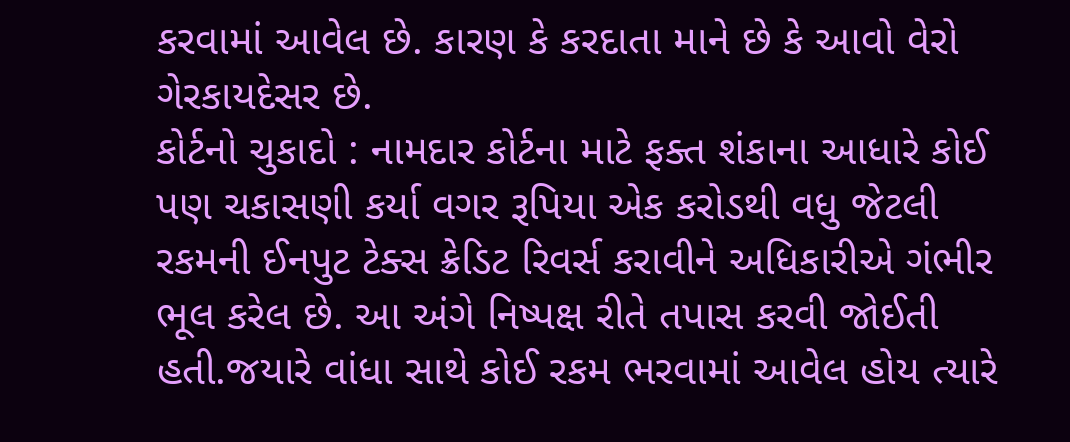કરવામાં આવેલ છે. કારણ કે કરદાતા માને છે કે આવો વેરો ગેરકાયદેસર છે.
કોર્ટનો ચુકાદો : નામદાર કોર્ટના માટે ફક્ત શંકાના આધારે કોઈ પણ ચકાસણી કર્યા વગર રૂપિયા એક કરોડથી વધુ જેટલી રકમની ઈનપુટ ટેક્સ ક્રેડિટ રિવર્સ કરાવીને અધિકારીએ ગંભીર ભૂલ કરેલ છે. આ અંગે નિષ્પક્ષ રીતે તપાસ કરવી જોઈતી હતી.જયારે વાંધા સાથે કોઈ રકમ ભરવામાં આવેલ હોય ત્યારે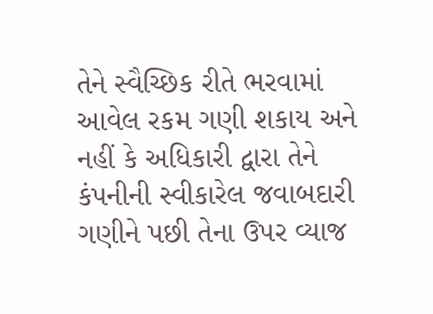તેને સ્વૈચ્છિક રીતે ભરવામાં આવેલ રકમ ગણી શકાય અને નહીં કે અધિકારી દ્વારા તેને કંપનીની સ્વીકારેલ જવાબદારી ગણીને પછી તેના ઉપર વ્યાજ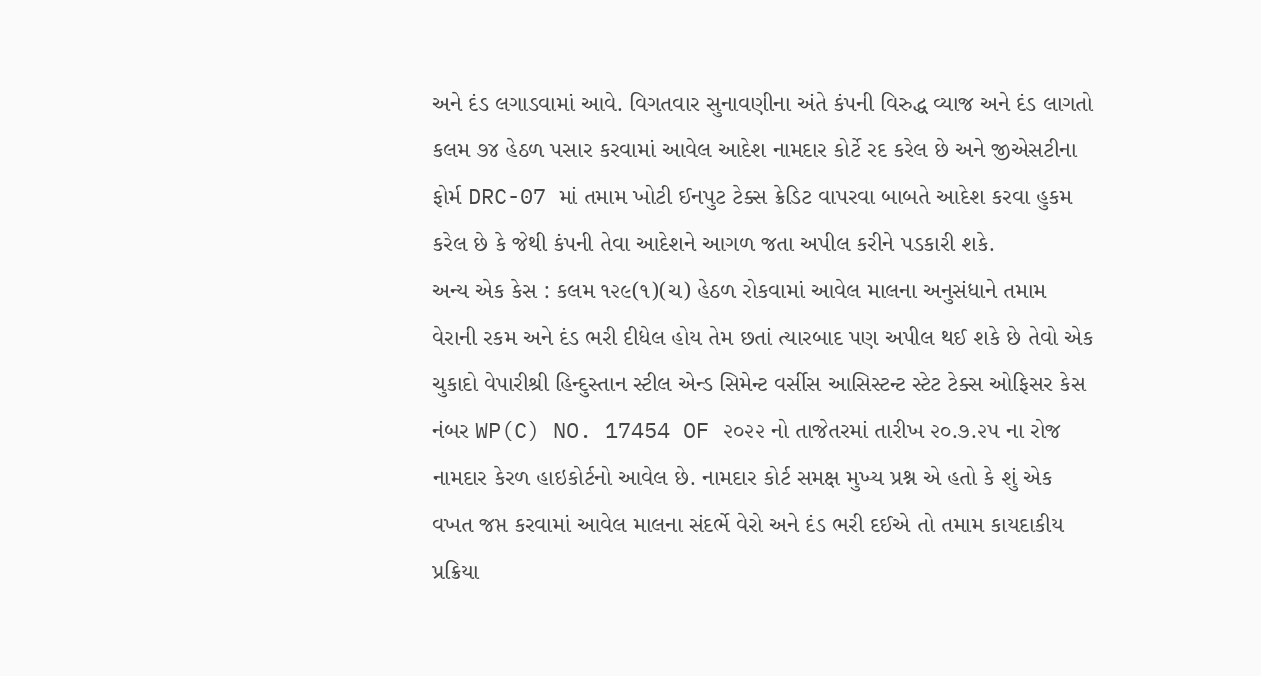અને દંડ લગાડવામાં આવે. વિગતવાર સુનાવણીના અંતે કંપની વિરુદ્ધ વ્યાજ અને દંડ લાગતો કલમ ૭૪ હેઠળ પસાર કરવામાં આવેલ આદેશ નામદાર કોર્ટે રદ કરેલ છે અને જીએસટીના ફોર્મ DRC-07 માં તમામ ખોટી ઈનપુટ ટેક્સ ક્રેડિટ વાપરવા બાબતે આદેશ કરવા હુકમ કરેલ છે કે જેથી કંપની તેવા આદેશને આગળ જતા અપીલ કરીને પડકારી શકે.
અન્ય એક કેસ : કલમ ૧૨૯(૧)(ચ) હેઠળ રોકવામાં આવેલ માલના અનુસંધાને તમામ વેરાની રકમ અને દંડ ભરી દીધેલ હોય તેમ છતાં ત્યારબાદ પણ અપીલ થઈ શકે છે તેવો એક ચુકાદો વેપારીશ્રી હિન્દુસ્તાન સ્ટીલ એન્ડ સિમેન્ટ વર્સીસ આસિસ્ટન્ટ સ્ટેટ ટેક્સ ઓફિસર કેસ નંબર WP(C) NO. 17454 OF ૨૦૨૨ નો તાજેતરમાં તારીખ ૨૦.૭.૨૫ ના રોજ નામદાર કેરળ હાઇકોર્ટનો આવેલ છે. નામદાર કોર્ટ સમક્ષ મુખ્ય પ્રશ્ન એ હતો કે શું એક વખત જપ્ત કરવામાં આવેલ માલના સંદર્ભે વેરો અને દંડ ભરી દઈએ તો તમામ કાયદાકીય પ્રક્રિયા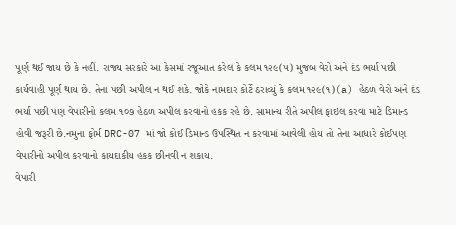પૂર્ણ થઈ જાય છે કે નહીં. રાજ્ય સરકારે આ કેસમાં રજૂઆત કરેલ કે કલમ ૧૨૯(૫) મુજબ વેરો અને દંડ ભર્યા પછી કાર્યવાહી પૂર્ણ થાય છે. તેના પછી અપીલ ન થઈ શકે. જોકે નામદાર કોર્ટે ઠરાવ્યું કે કલમ ૧૨૯(૧)(a) હેઠળ વેરો અને દંડ ભર્યા પછી પણ વેપારીનો કલમ ૧૦૭ હેઠળ અપીલ કરવાનો હકક રહે છે. સામાન્ય રીતે અપીલ ફાઇલ કરવા માટે ડિમાન્ડ હોવી જરૂરી છે.નમુના ફોર્મ DRC-07 માં જો કોઈ ડિમાન્ડ ઉપસ્થિત ન કરવામાં આવેલી હોય તો તેના આધારે કોઈપણ વેપારીનો અપીલ કરવાનો કાયદાકીય હકક છીનવી ન શકાય.
વેપારી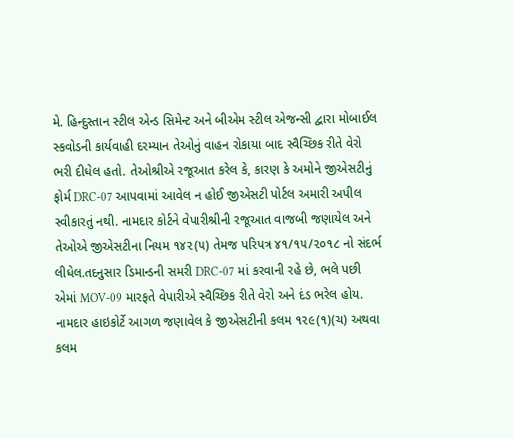મે. હિન્દુસ્તાન સ્ટીલ એન્ડ સિમેન્ટ અને બીએમ સ્ટીલ એજન્સી દ્વારા મોબાઈલ સ્કવોડની કાર્યવાહી દરમ્યાન તેઓનું વાહન રોકાયા બાદ સ્વૈચ્છિક રીતે વેરો ભરી દીધેલ હતો. તેઓશ્રીએ રજૂઆત કરેલ કે, કારણ કે અમોને જીએસટીનું ફોર્મ DRC-07 આપવામાં આવેલ ન હોઈ જીએસટી પોર્ટલ અમારી અપીલ સ્વીકારતું નથી. નામદાર કોર્ટને વેપારીશ્રીની રજૂઆત વાજબી જણાયેલ અને તેઓએ જીએસટીના નિયમ ૧૪૨(૫) તેમજ પરિપત્ર ૪૧/૧૫/૨૦૧૮ નો સંદર્ભ લીધેલ.તદનુસાર ડિમાન્ડની સમરી DRC-07 માં કરવાની રહે છે, ભલે પછી એમાં MOV-09 મારફતે વેપારીએ સ્વૈચ્છિક રીતે વેરો અને દંડ ભરેલ હોય.
નામદાર હાઇકોર્ટે આગળ જણાવેલ કે જીએસટીની કલમ ૧૨૯(૧)(ચ) અથવા કલમ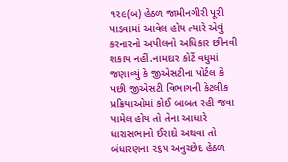૧૨૯(બ) હેઠળ જામીનગીરી પૂરી પાડવામાં આવેલ હોય ત્યારે એવું કરનારનો અપીલનો અધિકાર છીનવી શકાય નહીં.નામદાર કોર્ટે વધુમાં જણાવ્યું કે જીએસટીના પોર્ટલ કે પછી જીએસટી વિભાગની કેટલીક પ્રક્રિયાઓમાં કોઈ બાબત રહી જવા પામેલ હોય તો તેના આધારે ધારાસભાનો ઈરાદો અથવા તો બંધારણના ૨૬૫ અનુચ્છેદ હેઠળ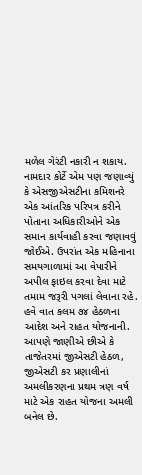મળેલ ગેરંટી નકારી ન શકાય. નામદાર કોર્ટે એમ પણ જણાવ્યું કે એસજીએસટીના કમિશનરે એક આંતરિક પરિપત્ર કરીને પોતાના અધિકારીઓને એક સમાન કાર્યવાહી કરવા જણાવવું જોઈએ. ઉપરાંત એક મહિનાના સમયગાળામાં આ વેપારીને અપીલ ફાઇલ કરવા દેવા માટે તમામ જરૂરી પગલાં લેવાના રહે.
હવે વાત કલમ ૭૪ હેઠળના આદેશ અને રાહત યોજનાની. આપણે જાણીએ છીએ કે તાજેતરમાં જીએસટી હેઠળ, જીએસટી કર પ્રણાલીનાં અમલીકરણના પ્રથમ ત્રણ વર્ષ માટે એક રાહત યોજના અમલી બનેલ છે.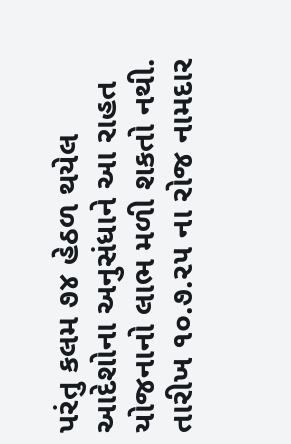પરંતુ કલમ ૭૪ હેઠળ થયેલ આદેશોના અનુસંધાને આ રાહત યોજનાનો લાભ મળી શકતો નથી. તારીખ ૧૦.૭.૨૫ ના રોજ નામદાર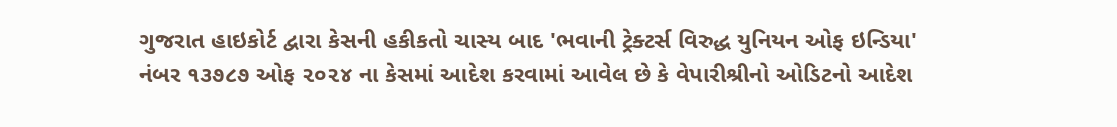ગુજરાત હાઇકોર્ટ દ્વારા કેસની હકીકતો ચાસ્ય બાદ 'ભવાની ટ્રેક્ટર્સ વિરુદ્ધ યુનિયન ઓફ ઇન્ડિયા' નંબર ૧૩૭૮૭ ઓફ ૨૦૨૪ ના કેસમાં આદેશ કરવામાં આવેલ છે કે વેપારીશ્રીનો ઓડિટનો આદેશ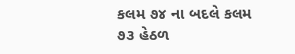કલમ ૭૪ ના બદલે કલમ ૭૩ હેઠળ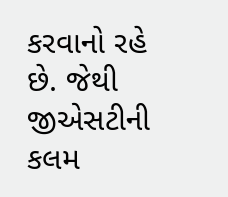કરવાનો રહે છે. જેથી જીએસટીની કલમ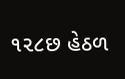૧૨૮છ હેઠળ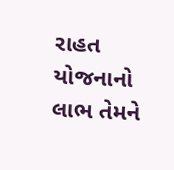રાહત યોજનાનો લાભ તેમને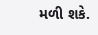મળી શકે.